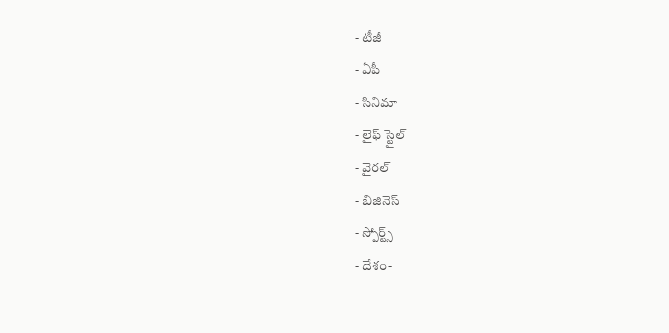- టీజీ
- ఏపీ
- సినిమా
- లైఫ్ స్టైల్
- వైరల్
- బిజినెస్
- స్పోర్ట్స్
- దేశం-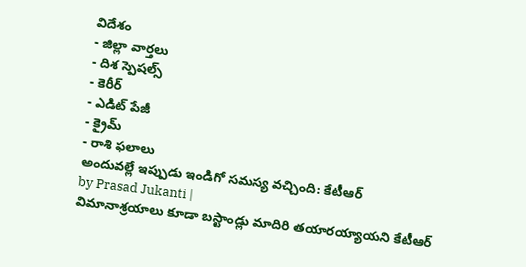విదేశం
- జిల్లా వార్తలు
- దిశ స్పెషల్స్
- కెరీర్
- ఎడిట్ పేజీ
- క్రైమ్
- రాశి ఫలాలు
అందువల్లే ఇప్పుడు ఇండిగో సమస్య వచ్చింది: కేటీఆర్
by Prasad Jukanti |
విమానాశ్రయాలు కూడా బస్టాండ్లు మాదిరి తయారయ్యాయని కేటీఆర్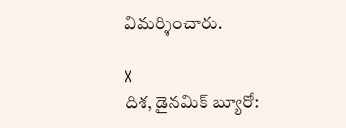విమర్శించారు.

X
దిశ, డైనమిక్ బ్యూరో: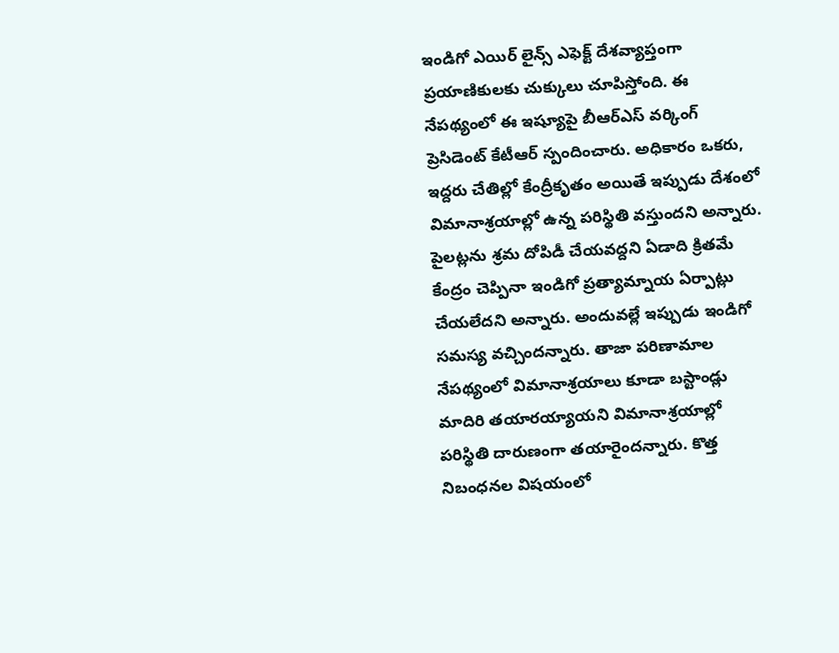ఇండిగో ఎయిర్ లైన్స్ ఎఫెక్ట్ దేశవ్యాప్తంగా ప్రయాణికులకు చుక్కులు చూపిస్తోంది. ఈ నేపథ్యంలో ఈ ఇష్యూపై బీఆర్ఎస్ వర్కింగ్ ప్రెసిడెంట్ కేటీఆర్ స్పందించారు. అధికారం ఒకరు, ఇద్దరు చేతిల్లో కేంద్రీకృతం అయితే ఇప్పుడు దేశంలో విమానాశ్రయాల్లో ఉన్న పరిస్థితి వస్తుందని అన్నారు. పైలట్లను శ్రమ దోపిడీ చేయవద్దని ఏడాది క్రితమే కేంద్రం చెప్పినా ఇండిగో ప్రత్యామ్నాయ ఏర్పాట్లు చేయలేదని అన్నారు. అందువల్లే ఇప్పుడు ఇండిగో సమస్య వచ్చిందన్నారు. తాజా పరిణామాల నేపథ్యంలో విమానాశ్రయాలు కూడా బస్టాండ్లు మాదిరి తయారయ్యాయని విమానాశ్రయాల్లో పరిస్థితి దారుణంగా తయారైందన్నారు. కొత్త నిబంధనల విషయంలో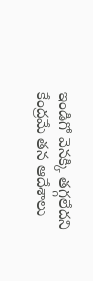ఇండిగో వెనక్కి తగ్గలేదని కేంద్రమే తన ఆదేశాలు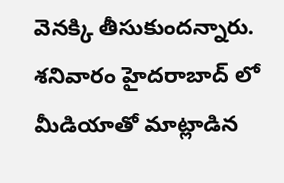వెనక్కి తీసుకుందన్నారు. శనివారం హైదరాబాద్ లో మీడియాతో మాట్లాడిన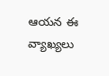ఆయన ఈ వ్యాఖ్యలు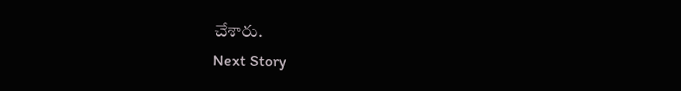చేశారు.
Next Story